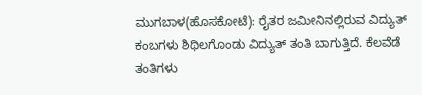ಮುಗಬಾಳ(ಹೊಸಕೋಟೆ): ರೈತರ ಜಮೀನಿನಲ್ಲಿರುವ ವಿದ್ಯುತ್ ಕಂಬಗಳು ಶಿಥಿಲಗೊಂಡು ವಿದ್ಯುತ್ ತಂತಿ ಬಾಗುತ್ತಿದೆ. ಕೆಲವೆಡೆ ತಂತಿಗಳು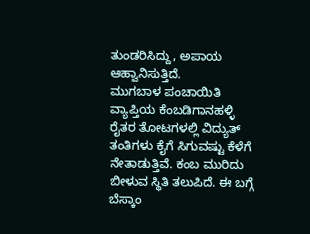ತುಂಡರಿಸಿದ್ದು, ಅಪಾಯ ಆಹ್ವಾನಿಸುತ್ತಿದೆ.
ಮುಗಬಾಳ ಪಂಚಾಯಿತಿ ವ್ಯಾಪ್ತಿಯ ಕೆಂಬಡಿಗಾನಹಳ್ಳಿ ರೈತರ ತೋಟಗಳಲ್ಲಿ ವಿದ್ಯುತ್ ತಂತಿಗಳು ಕೈಗೆ ಸಿಗುವಷ್ಟು ಕೆಳೆಗೆ ನೇತಾಡುತ್ತಿವೆ. ಕಂಬ ಮುರಿದು ಬೀಳುವ ಸ್ಥಿತಿ ತಲುಪಿದೆ. ಈ ಬಗ್ಗೆ ಬೆಸ್ಕಾಂ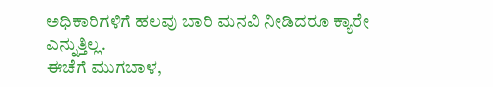ಅಧಿಕಾರಿಗಳಿಗೆ ಹಲವು ಬಾರಿ ಮನವಿ ನೀಡಿದರೂ ಕ್ಯಾರೇ ಎನ್ನುತ್ತಿಲ್ಲ.
ಈಚೆಗೆ ಮುಗಬಾಳ,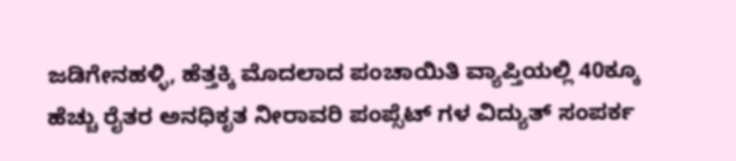ಜಡಿಗೇನಹಳ್ಳಿ, ಹೆತ್ತಕ್ಕಿ ಮೊದಲಾದ ಪಂಚಾಯಿತಿ ವ್ಯಾಪ್ತಿಯಲ್ಲಿ 40ಕ್ಕೂ ಹೆಚ್ಚು ರೈತರ ಅನಧಿಕೃತ ನೀರಾವರಿ ಪಂಪ್ಸೆಟ್ ಗಳ ವಿದ್ಯುತ್ ಸಂಪರ್ಕ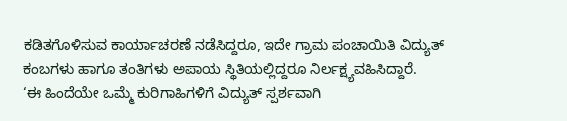ಕಡಿತಗೊಳಿಸುವ ಕಾರ್ಯಾಚರಣೆ ನಡೆಸಿದ್ದರೂ, ಇದೇ ಗ್ರಾಮ ಪಂಚಾಯಿತಿ ವಿದ್ಯುತ್ ಕಂಬಗಳು ಹಾಗೂ ತಂತಿಗಳು ಅಪಾಯ ಸ್ಥಿತಿಯಲ್ಲಿದ್ದರೂ ನಿರ್ಲಕ್ಷ್ಯವಹಿಸಿದ್ದಾರೆ.
‘ಈ ಹಿಂದೆಯೇ ಒಮ್ಮೆ ಕುರಿಗಾಹಿಗಳಿಗೆ ವಿದ್ಯುತ್ ಸ್ಪರ್ಶವಾಗಿ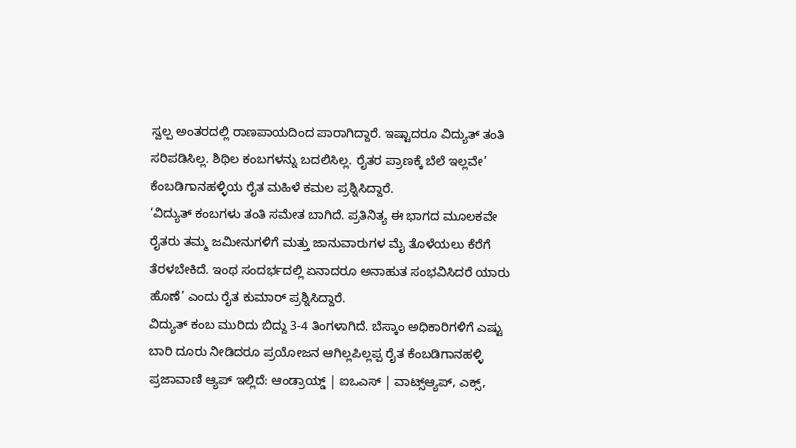ಸ್ವಲ್ಪ ಅಂತರದಲ್ಲಿ ರಾಣಪಾಯದಿಂದ ಪಾರಾಗಿದ್ದಾರೆ. ಇಷ್ಟಾದರೂ ವಿದ್ಯುತ್ ತಂತಿ ಸರಿಪಡಿಸಿಲ್ಲ. ಶಿಥಿಲ ಕಂಬಗಳನ್ನು ಬದಲಿಸಿಲ್ಲ. ರೈತರ ಪ್ರಾಣಕ್ಕೆ ಬೆಲೆ ಇಲ್ಲವೇ’ ಕೆಂಬಡಿಗಾನಹಳ್ಳಿಯ ರೈತ ಮಹಿಳೆ ಕಮಲ ಪ್ರಶ್ನಿಸಿದ್ದಾರೆ.
‘ವಿದ್ಯುತ್ ಕಂಬಗಳು ತಂತಿ ಸಮೇತ ಬಾಗಿದೆ. ಪ್ರತಿನಿತ್ಯ ಈ ಭಾಗದ ಮೂಲಕವೇ ರೈತರು ತಮ್ಮ ಜಮೀನುಗಳಿಗೆ ಮತ್ತು ಜಾನುವಾರುಗಳ ಮೈ ತೊಳೆಯಲು ಕೆರೆಗೆ ತೆರಳಬೇಕಿದೆ. ಇಂಥ ಸಂದರ್ಭದಲ್ಲಿ ಏನಾದರೂ ಅನಾಹುತ ಸಂಭವಿಸಿದರೆ ಯಾರು ಹೊಣೆ’ ಎಂದು ರೈತ ಕುಮಾರ್ ಪ್ರಶ್ನಿಸಿದ್ದಾರೆ.
ವಿದ್ಯುತ್ ಕಂಬ ಮುರಿದು ಬಿದ್ದು 3-4 ತಿಂಗಳಾಗಿದೆ. ಬೆಸ್ಕಾಂ ಅಧಿಕಾರಿಗಳಿಗೆ ಎಷ್ಟು ಬಾರಿ ದೂರು ನೀಡಿದರೂ ಪ್ರಯೋಜನ ಆಗಿಲ್ಲಪಿಲ್ಲಪ್ಪ ರೈತ ಕೆಂಬಡಿಗಾನಹಳ್ಳಿ
ಪ್ರಜಾವಾಣಿ ಆ್ಯಪ್ ಇಲ್ಲಿದೆ: ಆಂಡ್ರಾಯ್ಡ್ | ಐಒಎಸ್ | ವಾಟ್ಸ್ಆ್ಯಪ್, ಎಕ್ಸ್,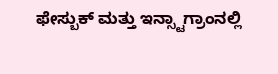ಫೇಸ್ಬುಕ್ ಮತ್ತು ಇನ್ಸ್ಟಾಗ್ರಾಂನಲ್ಲಿ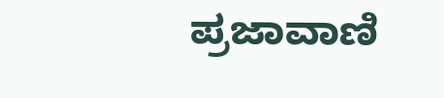ಪ್ರಜಾವಾಣಿ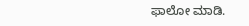ಫಾಲೋ ಮಾಡಿ.